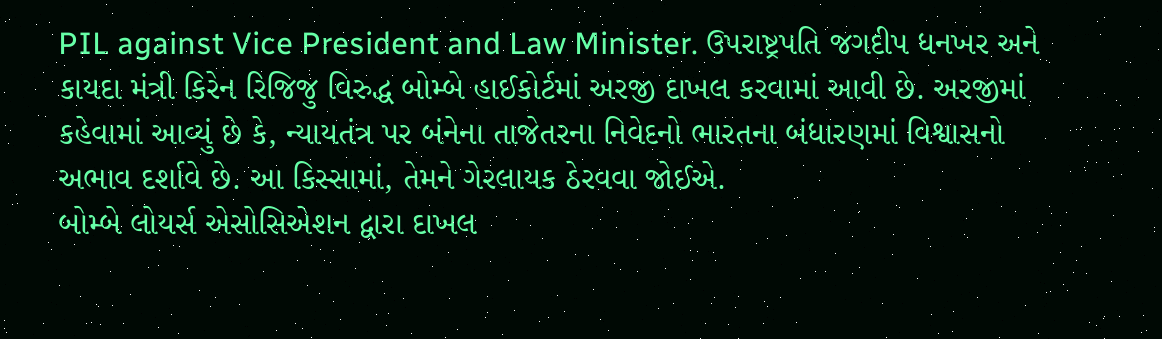PIL against Vice President and Law Minister. ઉપરાષ્ટ્રપતિ જગદીપ ધનખર અને કાયદા મંત્રી કિરેન રિજિજુ વિરુદ્ધ બોમ્બે હાઈકોર્ટમાં અરજી દાખલ કરવામાં આવી છે. અરજીમાં કહેવામાં આવ્યું છે કે, ન્યાયતંત્ર પર બંનેના તાજેતરના નિવેદનો ભારતના બંધારણમાં વિશ્વાસનો અભાવ દર્શાવે છે. આ કિસ્સામાં, તેમને ગેરલાયક ઠેરવવા જોઈએ.
બોમ્બે લોયર્સ એસોસિએશન દ્વારા દાખલ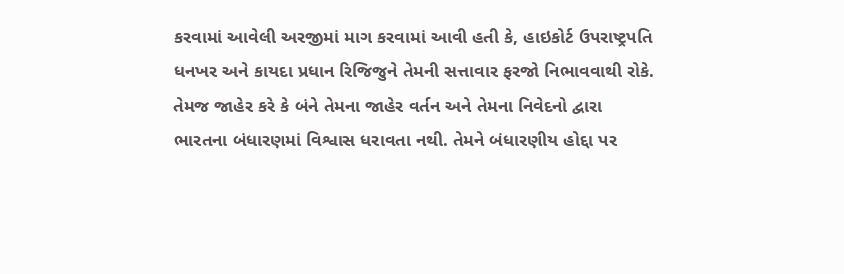કરવામાં આવેલી અરજીમાં માગ કરવામાં આવી હતી કે, હાઇકોર્ટ ઉપરાષ્ટ્રપતિ ધનખર અને કાયદા પ્રધાન રિજિજુને તેમની સત્તાવાર ફરજો નિભાવવાથી રોકે. તેમજ જાહેર કરે કે બંને તેમના જાહેર વર્તન અને તેમના નિવેદનો દ્વારા ભારતના બંધારણમાં વિશ્વાસ ધરાવતા નથી. તેમને બંધારણીય હોદ્દા પર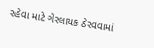રહેવા માટે ગેરલાયક ઠેરવવામાં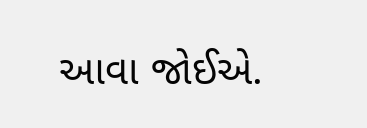આવા જોઈએ.